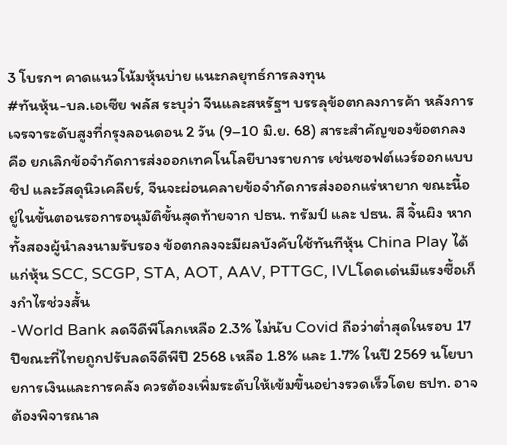3 โบรกฯ คาดแนวโน้มหุ้นบ่าย แนะกลยุทธ์การลงทุน
#ทันหุ้น-บล.เอเซีย พลัส ระบุว่า จีนและสหรัฐฯ บรรลุข้อตกลงการค้า หลังการเจรจาระดับสูงที่กรุงลอนดอน 2 วัน (9–10 มิ.ย. 68) สาระสำคัญของข้อตกลง คือ ยกเลิกข้อจำกัดการส่งออกเทคโนโลยีบางรายการ เช่นซอฟต์แวร์ออกแบบชิป และวัสดุนิวเคลียร์, จีนจะผ่อนคลายข้อจำกัดการส่งออกแร่หายาก ขณะนี้อยู่ในขั้นตอนรอการอนุมัติขั้นสุดท้ายจาก ปธน. ทรัมป์ และ ปธน. สี จิ้นผิง หากทั้งสองผู้นำลงนามรับรอง ข้อตกลงจะมีผลบังคับใช้ทันทีหุ้น China Play ได้แก่หุ้น SCC, SCGP, STA, AOT, AAV, PTTGC, IVLโดดเด่นมีแรงซื้อเก็งกำไรช่วงสั้น
-World Bank ลดจีดีพีโลกเหลือ 2.3% ไม่นับ Covid ถือว่าต่ำสุดในรอบ 17 ปีขณะที่ไทยถูกปรับลดจีดีพีปี 2568 เหลือ 1.8% และ 1.7% ในปี 2569 นโยบายการเงินและการคลัง ควรต้องเพิ่มระดับให้เข้มขึ้นอย่างรวดเร็วโดย ธปท. อาจต้องพิจารณาล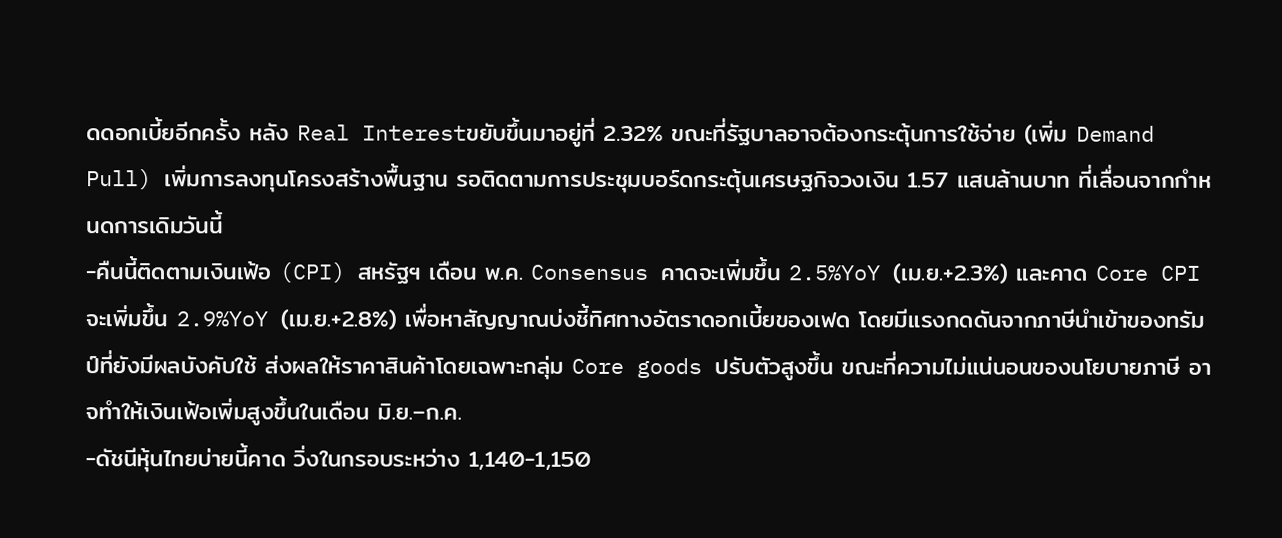ดดอกเบี้ยอีกครั้ง หลัง Real Interestขยับขึ้นมาอยู่ที่ 2.32% ขณะที่รัฐบาลอาจต้องกระตุ้นการใช้จ่าย (เพิ่ม Demand Pull) เพิ่มการลงทุนโครงสร้างพื้นฐาน รอติดตามการประชุมบอร์ดกระตุ้นเศรษฐกิจวงเงิน 1.57 แสนล้านบาท ที่เลื่อนจากกำหนดการเดิมวันนี้
-คืนนี้ติดตามเงินเฟ้อ (CPI) สหรัฐฯ เดือน พ.ค. Consensus คาดจะเพิ่มขึ้น 2.5%YoY (เม.ย.+2.3%) และคาด Core CPI จะเพิ่มขึ้น 2.9%YoY (เม.ย.+2.8%) เพื่อหาสัญญาณบ่งชี้ทิศทางอัตราดอกเบี้ยของเฟด โดยมีแรงกดดันจากภาษีนำเข้าของทรัมป์ที่ยังมีผลบังคับใช้ ส่งผลให้ราคาสินค้าโดยเฉพาะกลุ่ม Core goods ปรับตัวสูงขึ้น ขณะที่ความไม่แน่นอนของนโยบายภาษี อาจทำให้เงินเฟ้อเพิ่มสูงขึ้นในเดือน มิ.ย.–ก.ค.
-ดัชนีหุ้นไทยบ่ายนี้คาด วิ่งในกรอบระหว่าง 1,140-1,150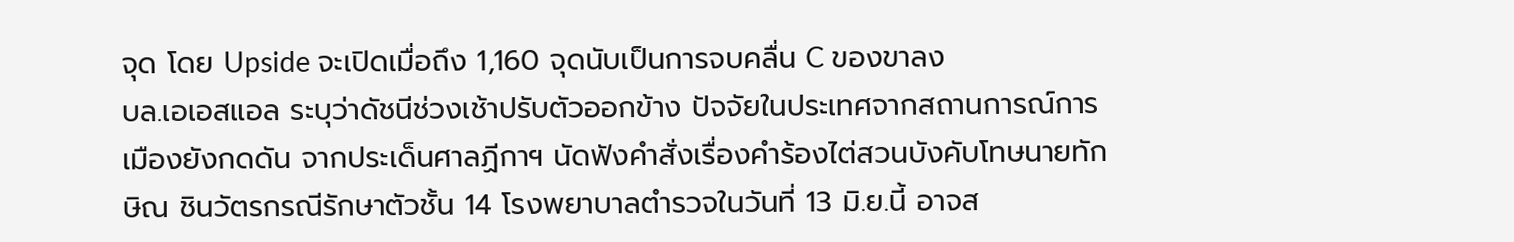จุด โดย Upside จะเปิดเมื่อถึง 1,160 จุดนับเป็นการจบคลื่น C ของขาลง
บล.เอเอสแอล ระบุว่าดัชนีช่วงเช้าปรับตัวออกข้าง ปัจจัยในประเทศจากสถานการณ์การเมืองยังกดดัน จากประเด็นศาลฏีกาฯ นัดฟังคำสั่งเรื่องคำร้องไต่สวนบังคับโทษนายทักษิณ ชินวัตรกรณีรักษาตัวชั้น 14 โรงพยาบาลตำรวจในวันที่ 13 มิ.ย.นี้ อาจส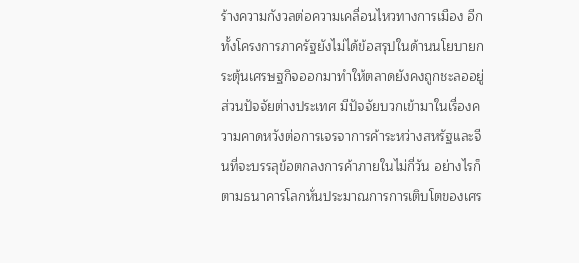ร้างความกังวลต่อความเคลื่อนไหวทางการเมือง อีกทั้งโครงการภาครัฐยังไม่ได้ข้อสรุปในด้านนโยบายกระตุ้นเศรษฐกิจออกมาทำให้ตลาดยังคงถูกชะลออยู่
ส่วนปัจจัยต่างประเทศ มีปัจจัยบวกเข้ามาในเรื่องความคาดหวังต่อการเจรจาการค้าระหว่างสหรัฐและจีนที่จะบรรลุข้อตกลงการค้าภายในไม่กี่วัน อย่างไรก็ตามธนาคารโลกหั่นประมาณการการเติบโตของเศร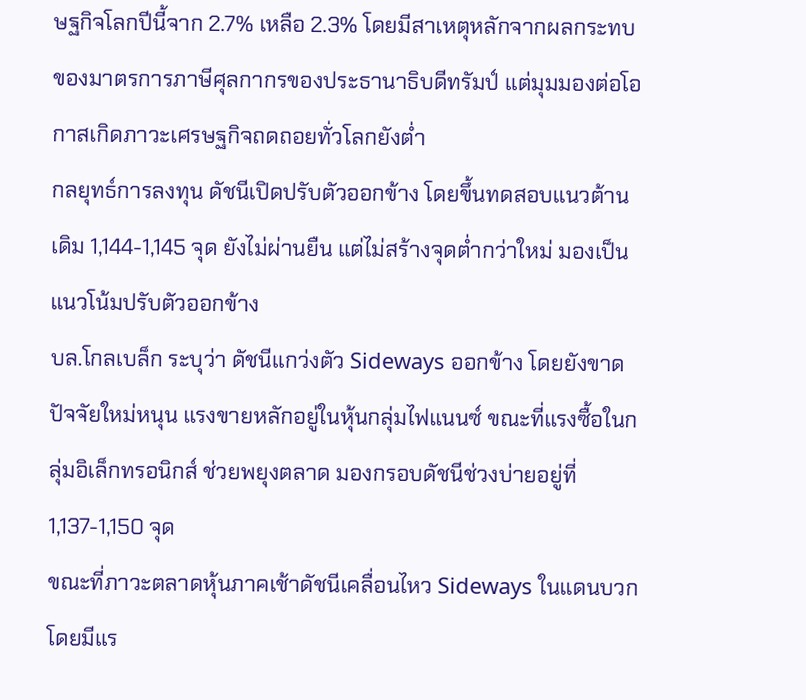ษฐกิจโลกปีนี้จาก 2.7% เหลือ 2.3% โดยมีสาเหตุหลักจากผลกระทบของมาตรการภาษีศุลกากรของประธานาธิบดีทรัมป์ แต่มุมมองต่อโอกาสเกิดภาวะเศรษฐกิจถดถอยทั่วโลกยังต่ำ
กลยุทธ์การลงทุน ดัชนีเปิดปรับตัวออกข้าง โดยขึ้นทดสอบแนวต้านเดิม 1,144-1,145 จุด ยังไม่ผ่านยืน แต่ไม่สร้างจุดต่ำกว่าใหม่ มองเป็นแนวโน้มปรับตัวออกข้าง
บล.โกลเบล็ก ระบุว่า ดัชนีแกว่งตัว Sideways ออกข้าง โดยยังขาดปัจจัยใหม่หนุน แรงขายหลักอยู่ในหุ้นกลุ่มไฟแนนซ์ ขณะที่แรงซื้อในกลุ่มอิเล็กทรอนิกส์ ช่วยพยุงตลาด มองกรอบดัชนีช่วงบ่ายอยู่ที่ 1,137-1,150 จุด
ขณะที่ภาวะตลาดหุ้นภาคเช้าดัชนีเคลื่อนไหว Sideways ในแดนบวก โดยมีแร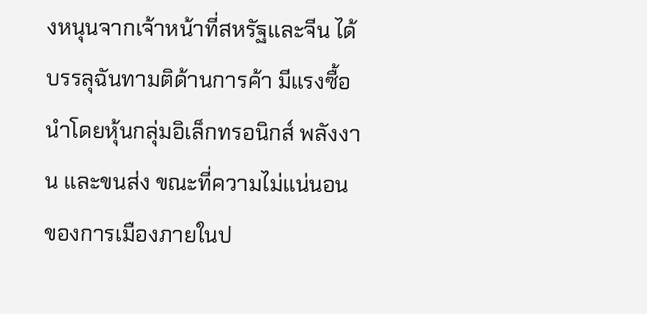งหนุนจากเจ้าหน้าที่สหรัฐและจีน ได้บรรลุฉันทามติด้านการค้า มีแรงซื้อนำโดยหุ้นกลุ่มอิเล็กทรอนิกส์ พลังงาน และขนส่ง ขณะที่ความไม่แน่นอนของการเมืองภายในป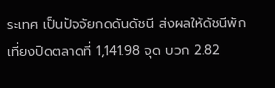ระเทศ เป็นปัจจัยกดดันดัชนี ส่งผลให้ดัชนีพักเที่ยงปิดตลาดที่ 1,141.98 จุด บวก 2.82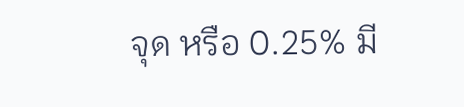จุด หรือ 0.25% มี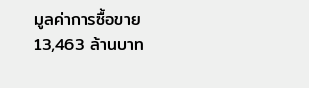มูลค่าการซื้อขาย 13,463 ล้านบาท